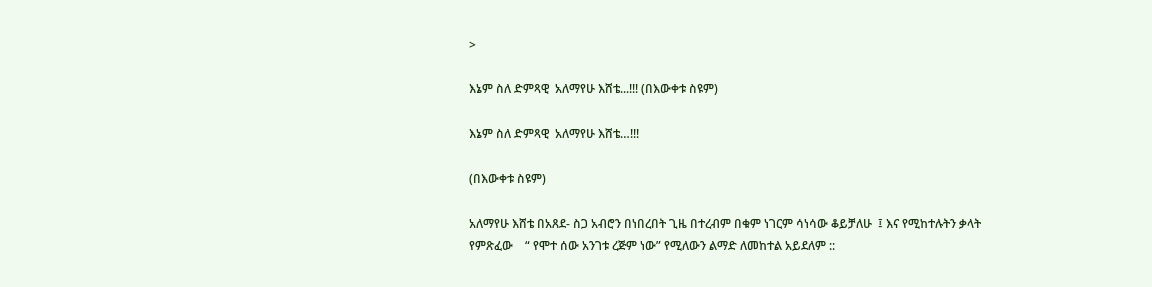>

እኔም ስለ ድምጻዊ  አለማየሁ እሸቴ...!!! (በእውቀቱ ስዩም)

እኔም ስለ ድምጻዊ  አለማየሁ እሸቴ…!!!

(በእውቀቱ ስዩም)

አለማየሁ እሸቴ በአጸደ- ስጋ አብሮን በነበረበት ጊዜ በተረብም በቁም ነገርም ሳነሳው ቆይቻለሁ  ፤ እና የሚከተሉትን ቃላት የምጽፈው    “ የሞተ ሰው አንገቱ ረጅም ነው” የሚለውን ልማድ ለመከተል አይደለም ::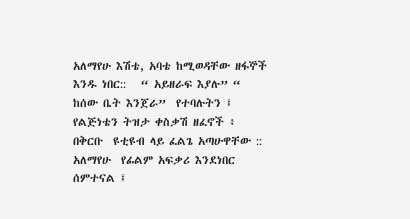አለማየሁ እሽቴ, አባቴ ከሚወዳቸው ዘፋኞች እንዱ ነበር::   “ አይዘራፍ እያሉ” “ ከሰው ቤት እንጀራ”  የተባሉትን ፤ የልጅነቴን ትዝታ ቀስቃሽ ዘፈኖች ፥  በቅርቡ  ዩቲዩብ ላይ ፈልጌ አጣሁዋቸው ::
አለማየሁ  የፊልም አፍቃሪ እንደነበር ሰምተናል ፤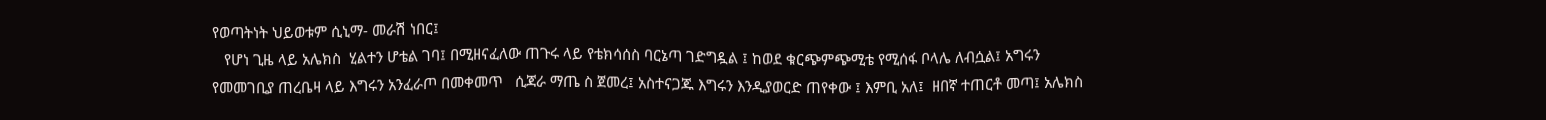የወጣትነት ህይወቱም ሲኒማ- መራሽ ነበር፤
   የሆነ ጊዜ ላይ አሌክስ  ሂልተን ሆቴል ገባ፤ በሚዘናፈለው ጠጉሩ ላይ የቴክሳሰስ ባርኔጣ ገድግዷል ፤ ከወደ ቁርጭምጭሚቴ የሚሰፋ ቦላሌ ለብሷል፤ አግሩን የመመገቢያ ጠረቤዛ ላይ እግሩን አንፈራጦ በመቀመጥ   ሲጃራ ማጤ ስ ጀመረ፤ አስተናጋጁ እግሩን እንዲያወርድ ጠየቀው ፤ እምቢ አለ፤  ዘበኛ ተጠርቶ መጣ፤ አሌክስ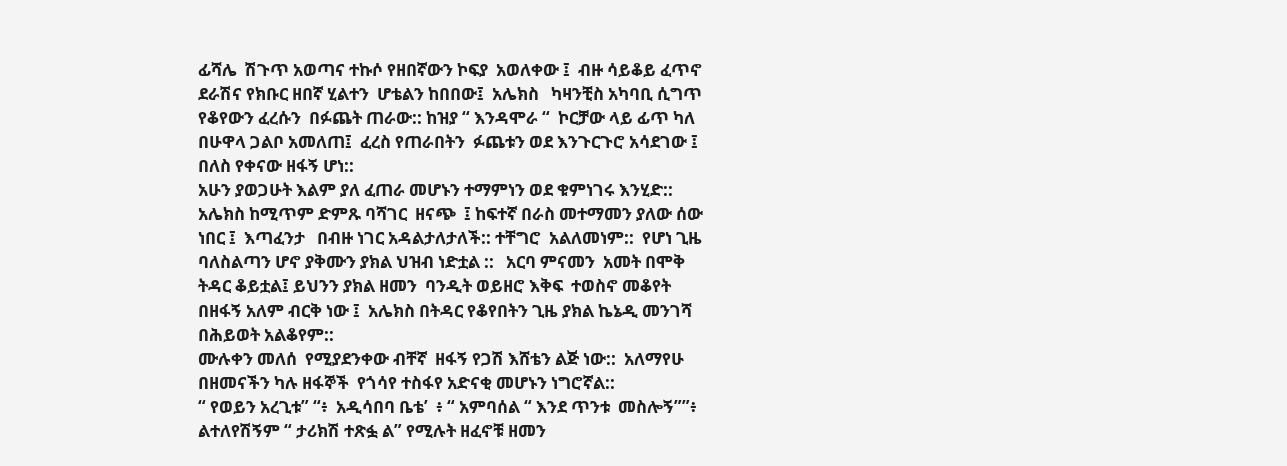ፊሻሌ  ሽጉጥ አወጣና ተኩሶ የዘበኛውን ኮፍያ  አወለቀው ፤  ብዙ ሳይቆይ ፈጥኖ ደራሽና የክቡር ዘበኛ ሂልተን  ሆቴልን ከበበው፤  አሌክስ   ካዛንቺስ አካባቢ ሲግጥ የቆየውን ፈረሱን  በፉጨት ጠራው:: ከዝያ “ እንዳሞራ “  ኮርቻው ላይ ፊጥ ካለ  በሁዋላ ጋልቦ አመለጠ፤  ፈረስ የጠራበትን  ፉጨቱን ወደ እንጉርጉሮ አሳደገው ፤ በለስ የቀናው ዘፋኝ ሆነ::
አሁን ያወጋሁት እልም ያለ ፈጠራ መሆኑን ተማምነን ወደ ቁምነገሩ እንሂድ::
አሌክስ ከሚጥም ድምጹ ባሻገር  ዘናጭ  ፤ ከፍተኛ በራስ መተማመን ያለው ሰው ነበር ፤  እጣፈንታ   በብዙ ነገር አዳልታለታለች:: ተቸግሮ  አልለመነም::  የሆነ ጊዜ  ባለስልጣን ሆኖ ያቅሙን ያክል ህዝብ ነድቷል ::   አርባ ምናመን  አመት በሞቅ ትዳር ቆይቷል፤ ይህንን ያክል ዘመን  ባንዲት ወይዘሮ እቅፍ  ተወስኖ መቆየት   በዘፋኝ አለም ብርቅ ነው ፤  አሌክስ በትዳር የቆየበትን ጊዜ ያክል ኬኔዲ መንገሻ በሕይወት አልቆየም::
ሙሉቀን መለሰ  የሚያደንቀው ብቸኛ  ዘፋኝ የጋሽ እሸቴን ልጅ ነው::  አለማየሁ በዘመናችን ካሉ ዘፋኞች  የጎሳየ ተስፋየ አድናቂ መሆኑን ነግሮኛል::
“ የወይን አረጊቱ” “፥  አዲሳበባ ቤቴ’  ፥ “ አምባሰል “ እንደ ጥንቱ  መስሎኝ””፥  ልተለየሽኝም “ ታሪክሽ ተጽፏ ል” የሚሉት ዘፈኖቹ ዘመን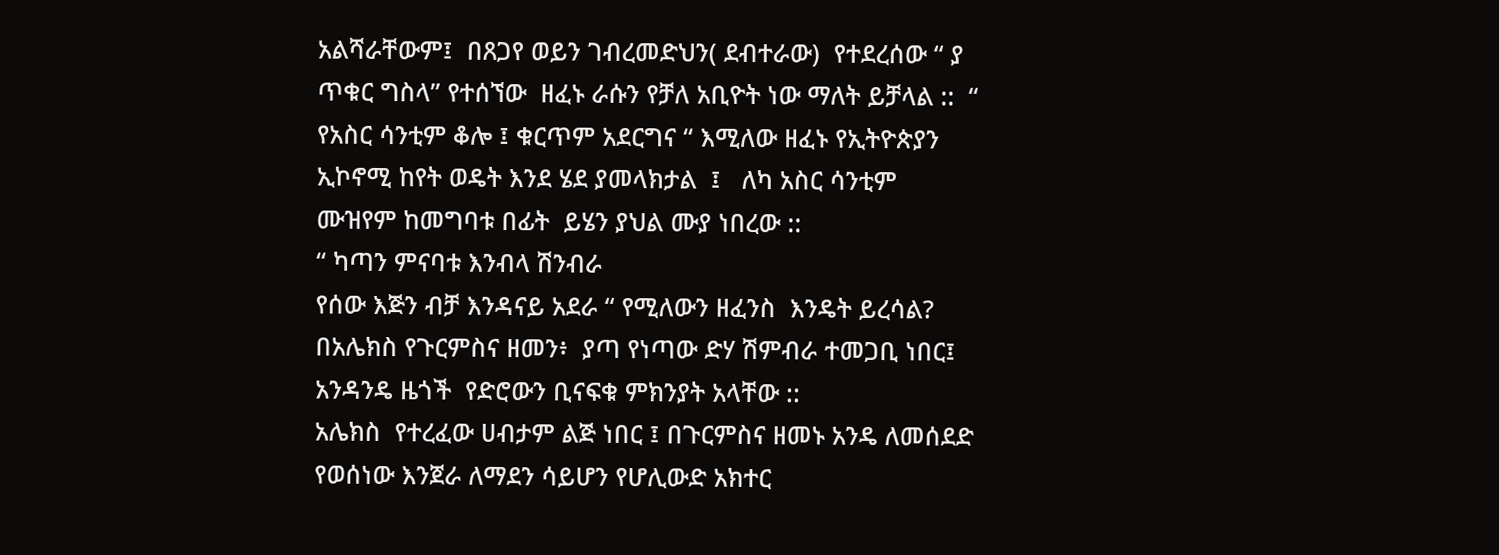አልሻራቸውም፤  በጸጋየ ወይን ገብረመድህን( ደብተራው)  የተደረሰው “ ያ ጥቁር ግስላ” የተሰኘው  ዘፈኑ ራሱን የቻለ አቢዮት ነው ማለት ይቻላል ::  “ የአስር ሳንቲም ቆሎ ፤ ቁርጥም አደርግና “ እሚለው ዘፈኑ የኢትዮጵያን ኢኮኖሚ ከየት ወዴት እንደ ሄደ ያመላክታል  ፤   ለካ አስር ሳንቲም  ሙዝየም ከመግባቱ በፊት  ይሄን ያህል ሙያ ነበረው ::
“ ካጣን ምናባቱ እንብላ ሽንብራ
የሰው እጅን ብቻ እንዳናይ አደራ “ የሚለውን ዘፈንስ  እንዴት ይረሳል? በአሌክስ የጉርምስና ዘመን፥  ያጣ የነጣው ድሃ ሽምብራ ተመጋቢ ነበር፤  አንዳንዴ ዜጎች  የድሮውን ቢናፍቁ ምክንያት አላቸው ::
አሌክስ  የተረፈው ሀብታም ልጅ ነበር ፤ በጉርምስና ዘመኑ አንዴ ለመሰደድ የወሰነው እንጀራ ለማደን ሳይሆን የሆሊውድ አክተር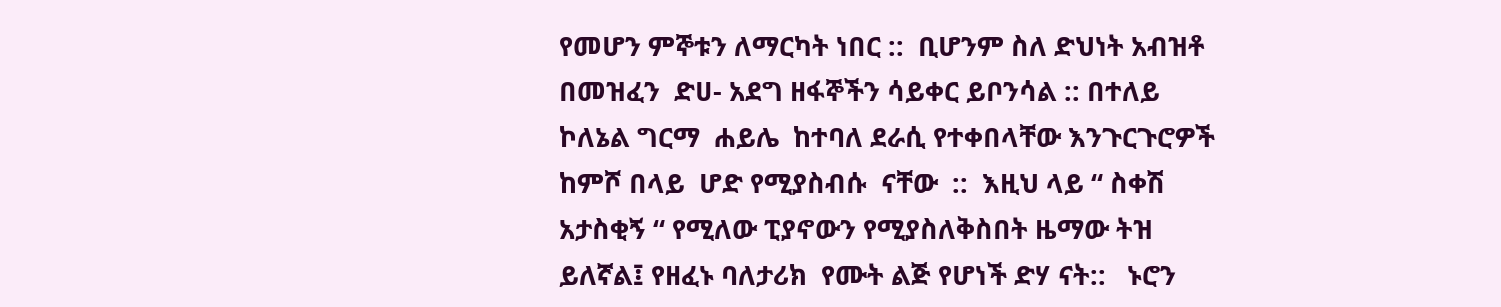የመሆን ምኞቱን ለማርካት ነበር ::  ቢሆንም ስለ ድህነት አብዝቶ በመዝፈን  ድሀ- አደግ ዘፋኞችን ሳይቀር ይቦንሳል :: በተለይ  ኮለኔል ግርማ  ሐይሌ  ከተባለ ደራሲ የተቀበላቸው እንጉርጉሮዎች ከምሾ በላይ  ሆድ የሚያስብሱ  ናቸው  ::  እዚህ ላይ “ ስቀሽ አታስቂኝ “ የሚለው ፒያኖውን የሚያስለቅስበት ዜማው ትዝ ይለኛል፤ የዘፈኑ ባለታሪክ  የሙት ልጅ የሆነች ድሃ ናት::   ኑሮን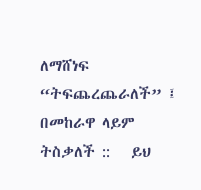ለማሸነፍ “ትፍጨረጨራለች” ፤ በመከራዋ ላይም ትስቃለች ::   ይህ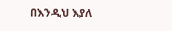በእንዲህ እያለ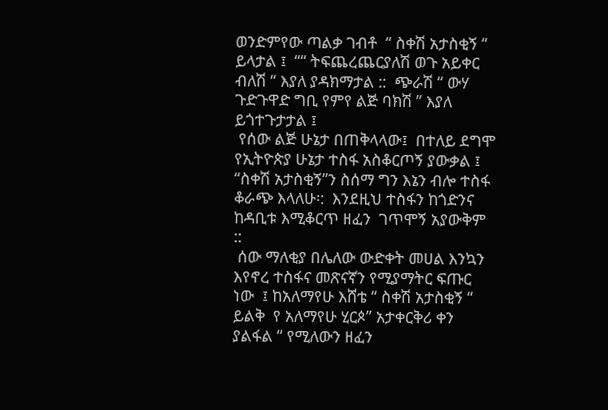ወንድምየው ጣልቃ ገብቶ  “ ስቀሽ አታስቂኝ “ ይላታል ፤  ““ ትፍጨረጨርያለሽ ወጉ አይቀር ብለሽ “ እያለ ያዳክማታል ::  ጭራሽ “ ውሃ ጉድጉዋድ ግቢ የምየ ልጅ ባክሽ ” እያለ ይጎተጉታታል ፤
 የሰው ልጅ ሁኔታ በጠቅላላው፤  በተለይ ደግሞ የኢትዮጵያ ሁኔታ ተስፋ አስቆርጦኝ ያውቃል ፤ “ስቀሽ አታስቂኝ”ን ስሰማ ግን እኔን ብሎ ተስፋ ቆራጭ እላለሁ፡:  እንደዚህ ተስፋን ከጎድንና ከዳቢቱ እሚቆርጥ ዘፈን  ገጥሞኝ አያውቅም ::
 ሰው ማለቂያ በሌለው ውድቀት መሀል እንኳን  እየኖረ ተስፋና መጽናኛን የሚያማትር ፍጡር ነው  ፤ ከአለማየሁ እሸቴ “ ስቀሽ አታስቂኝ “ ይልቅ  የ አለማየሁ ሂርጶ” አታቀርቅሪ ቀን ያልፋል “ የሚለውን ዘፈን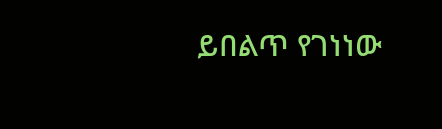ይበልጥ የገነነው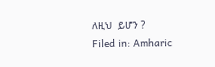ለዚህ  ይሆን ?
Filed in: Amharic